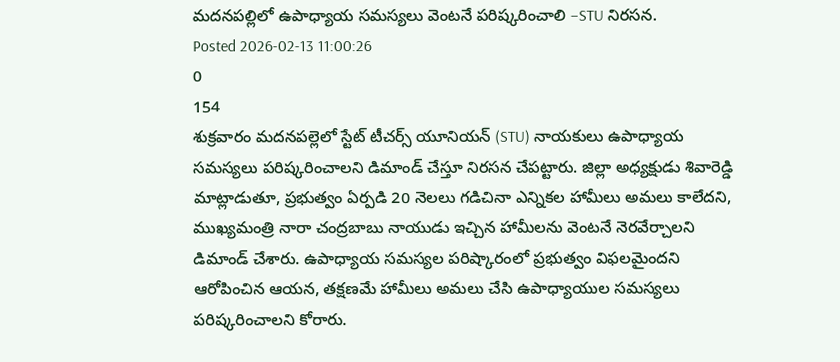మదనపల్లిలో ఉపాధ్యాయ సమస్యలు వెంటనే పరిష్కరించాలి –STU నిరసన.
Posted 2026-02-13 11:00:26
0
154
శుక్రవారం మదనపల్లెలో స్టేట్ టీచర్స్ యూనియన్ (STU) నాయకులు ఉపాధ్యాయ సమస్యలు పరిష్కరించాలని డిమాండ్ చేస్తూ నిరసన చేపట్టారు. జిల్లా అధ్యక్షుడు శివారెడ్డి మాట్లాడుతూ, ప్రభుత్వం ఏర్పడి 20 నెలలు గడిచినా ఎన్నికల హామీలు అమలు కాలేదని, ముఖ్యమంత్రి నారా చంద్రబాబు నాయుడు ఇచ్చిన హామీలను వెంటనే నెరవేర్చాలని డిమాండ్ చేశారు. ఉపాధ్యాయ సమస్యల పరిష్కారంలో ప్రభుత్వం విఫలమైందని ఆరోపించిన ఆయన, తక్షణమే హామీలు అమలు చేసి ఉపాధ్యాయుల సమస్యలు పరిష్కరించాలని కోరారు.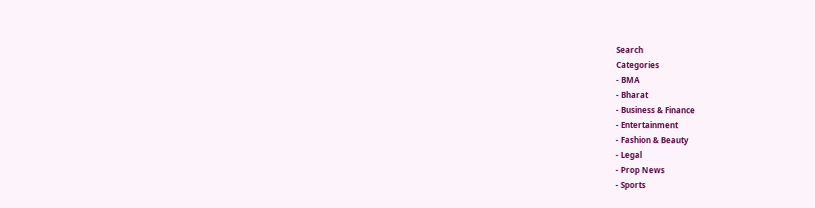Search
Categories
- BMA
- Bharat
- Business & Finance
- Entertainment
- Fashion & Beauty
- Legal
- Prop News
- Sports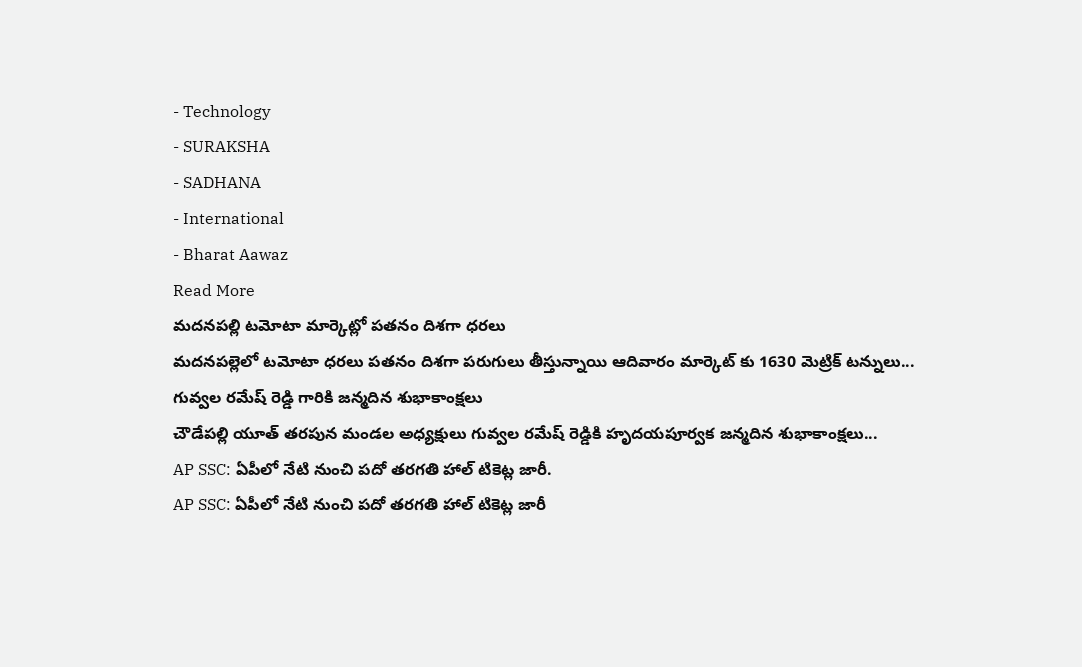- Technology
- SURAKSHA
- SADHANA
- International
- Bharat Aawaz
Read More
మదనపల్లి టమోటా మార్కెట్లో పతనం దిశగా ధరలు
మదనపల్లెలో టమోటా ధరలు పతనం దిశగా పరుగులు తీస్తున్నాయి ఆదివారం మార్కెట్ కు 1630 మెట్రిక్ టన్నులు...
గువ్వల రమేష్ రెడ్డి గారికి జన్మదిన శుభాకాంక్షలు
చౌడేపల్లి యూత్ తరపున మండల అధ్యక్షులు గువ్వల రమేష్ రెడ్డికి హృదయపూర్వక జన్మదిన శుభాకాంక్షలు...
AP SSC: ఏపీలో నేటి నుంచి పదో తరగతి హాల్ టికెట్ల జారీ.
AP SSC: ఏపీలో నేటి నుంచి పదో తరగతి హాల్ టికెట్ల జారీ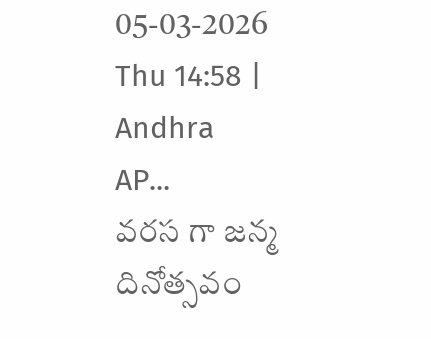05-03-2026 Thu 14:58 | Andhra
AP...
వరస గా జన్మ దినోత్సవం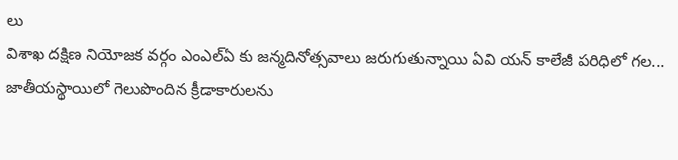లు
విశాఖ దక్షిణ నియోజక వర్గం ఎంఎల్ఏ కు జన్మదినోత్సవాలు జరుగుతున్నాయి ఏవి యన్ కాలేజీ పరిధిలో గల...
జాతీయస్థాయిలో గెలుపొందిన క్రీడాకారులను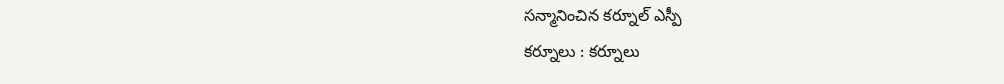సన్మానించిన కర్నూల్ ఎస్పీ
కర్నూలు : కర్నూలు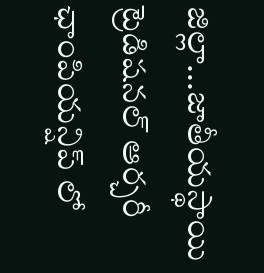జిల్లా...జాతీయస్థాయి ట్రెడిషనల్ ఆర్చరీ ఛాంపియన్షిప్ లో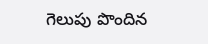గెలుపు పొందిన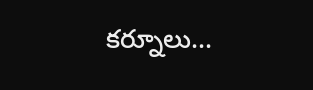కర్నూలు...